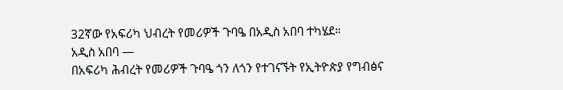32ኛው የአፍሪካ ህብረት የመሪዎች ጉባዔ በአዲስ አበባ ተካሄደ።
አዲስ አበባ —
በአፍሪካ ሕብረት የመሪዎች ጉባዔ ጎን ለጎን የተገናኙት የኢትዮጵያ የግብፅና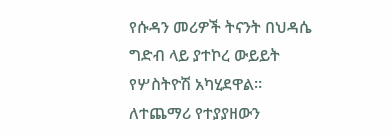የሱዳን መሪዎች ትናንት በህዳሴ ግድብ ላይ ያተኮረ ውይይት የሦስትዮሽ አካሂደዋል።
ለተጨማሪ የተያያዘውን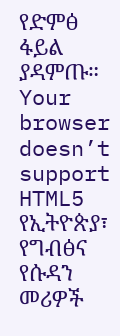የድምፅ ፋይል ያዳምጡ።
Your browser doesn’t support HTML5
የኢትዮጵያ፣ የግብፅና የሱዳን መሪዎች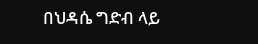በህዳሴ ግድብ ላይ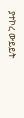ያተኮረ ውይይት